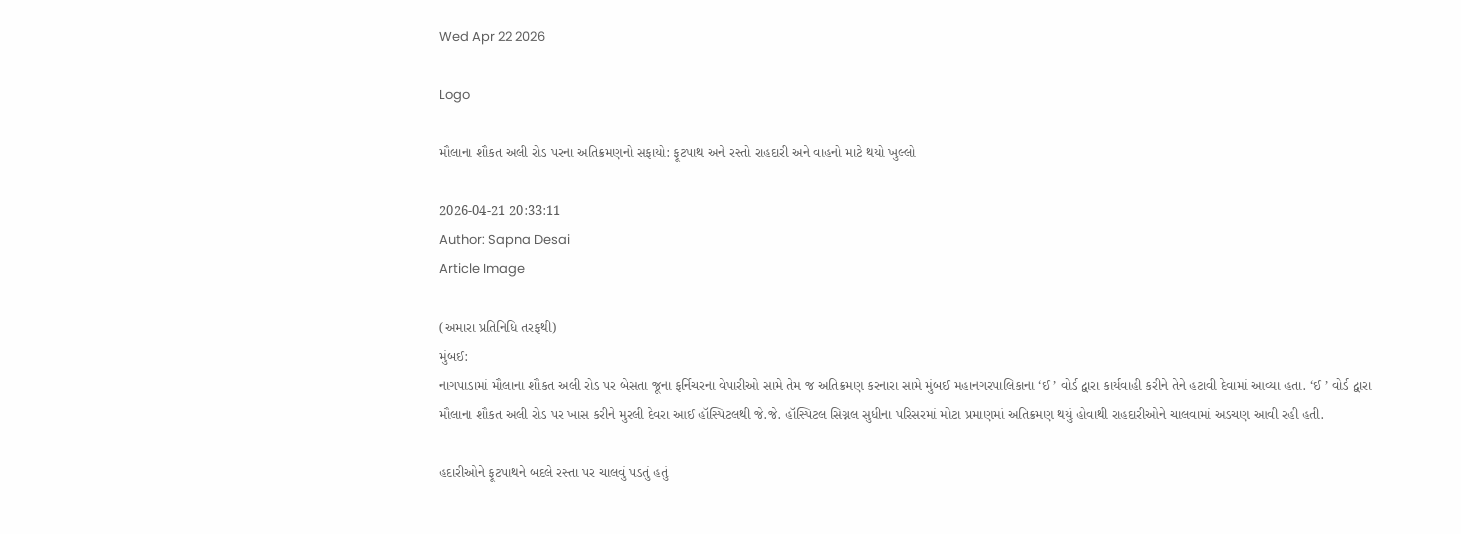Wed Apr 22 2026

Logo

મૌલાના શૌકત અલી રોડ પરના અતિક્રમણનો સફાયો: ફૂટપાથ અને રસ્તો રાહદારી અને વાહનો માટે થયો ખુલ્લો

2026-04-21 20:33:11
Author: Sapna Desai
Article Image

(અમારા પ્રતિનિધિ તરફથી)
મુંબઈ:
નાગપાડામાં મૌલાના શૌકત અલી રોડ પર બેસતા જૂના ફર્નિચરના વેપારીઓ સામે તેમ જ અતિક્રમણ કરનારા સામે મુંબઈ મહાનગરપાલિકાના ‘ઈ ’ વોર્ડ દ્વારા કાર્યવાહી કરીને તેને હટાવી દેવામાં આવ્યા હતા. ‘ઈ ’ વોર્ડ દ્વારા મૌલાના શૌકત અલી રોડ પર ખાસ કરીને મુરલી દેવરા આઈ હૉસ્પિટલથી જે.જે. હૉસ્પિટલ સિગ્નલ સુધીના પરિસરમાં મોટા પ્રમાણમાં અતિક્રમણ થયું હોવાથી રાહદારીઓને ચાલવામાં અડચણ આવી રહી હતી.

હદારીઓને ફૂટપાથને બદલે રસ્તા પર ચાલવું પડતું હતું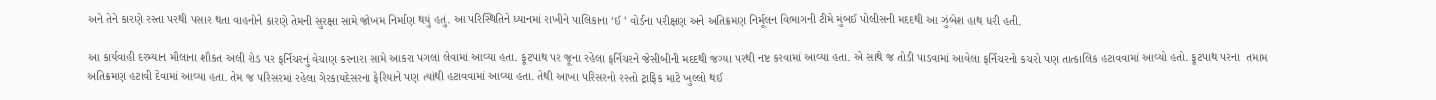અને તેને કારણે રસ્તા પરથી પસાર થતા વાહનોને કારણે તેમની સુરક્ષા સામે જોખમ નિર્માણ થયું હતું. આ પરિસ્થિતિને ધ્યાનમાં રાખીને પાલિકાના ‘ઈ ’ વોર્ડના પરીક્ષણ અને અતિક્રમણ નિર્મૂલન વિભાગની ટીમે મુંબઈ પોલીસની મદદથી આ ઝુંબેશ હાથ ધરી હતી.

આ કાર્યવાહી દરમ્યાન મૌલાના શૌકત અલી રોડ પર ફર્નિચરનું વેચાણ કરનારા સામે આકરા પગલાં લેવામાં આવ્યા હતા. ફૂટપાથ પર જૂના રહેલા ફર્નિચરને જેસીબીની મદદથી જગ્યા પરથી નષ્ટ કરવામાં આવ્યા હતા. એ સાથે જ તોડી પાડવામાં આવેલા ફર્નિચરનો કચરો પણ તાત્કાલિક હટાવવામાં આવ્યો હતો. ફૂટપાથ પરના  તમામ અતિક્રમણ હટાવી દેવામાં આવ્યા હતા. તેમ જ પરિસરમાં રહેલા ગેરકાયદેસરના ફેરિયાને પણ ત્યાંથી હટાવવામાં આવ્યા હતા. તેથી આખા પરિસરનો રસ્તો ટ્રાફિક માટે ખુલ્લો થઈ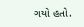ગયો હતો.